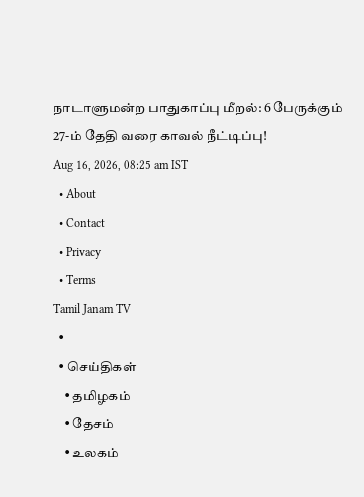நாடாளுமன்ற பாதுகாப்பு மீறல்: 6 பேருக்கும் 27-ம் தேதி வரை காவல் நீட்டிப்பு!
Aug 16, 2026, 08:25 am IST
  • About
  • Contact
  • Privacy
  • Terms
Tamil Janam TV
  •
  • செய்திகள்
    • தமிழகம்
    • தேசம்
    • உலகம்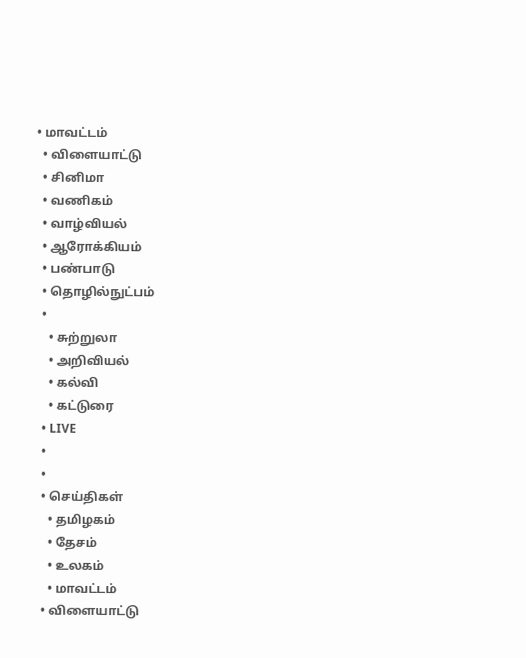• மாவட்டம்
  • விளையாட்டு
  • சினிமா
  • வணிகம்
  • வாழ்வியல்
  • ஆரோக்கியம்
  • பண்பாடு
  • தொழில்நுட்பம்
  •
    • சுற்றுலா
    • அறிவியல்
    • கல்வி
    • கட்டுரை
  • LIVE
  •
  •
  • செய்திகள்
    • தமிழகம்
    • தேசம்
    • உலகம்
    • மாவட்டம்
  • விளையாட்டு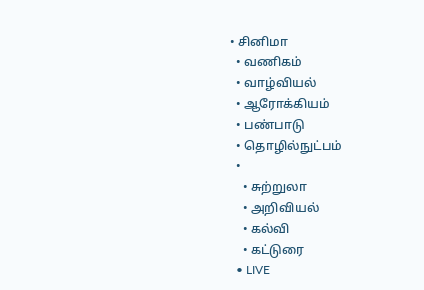• சினிமா
  • வணிகம்
  • வாழ்வியல்
  • ஆரோக்கியம்
  • பண்பாடு
  • தொழில்நுட்பம்
  •
    • சுற்றுலா
    • அறிவியல்
    • கல்வி
    • கட்டுரை
  • LIVE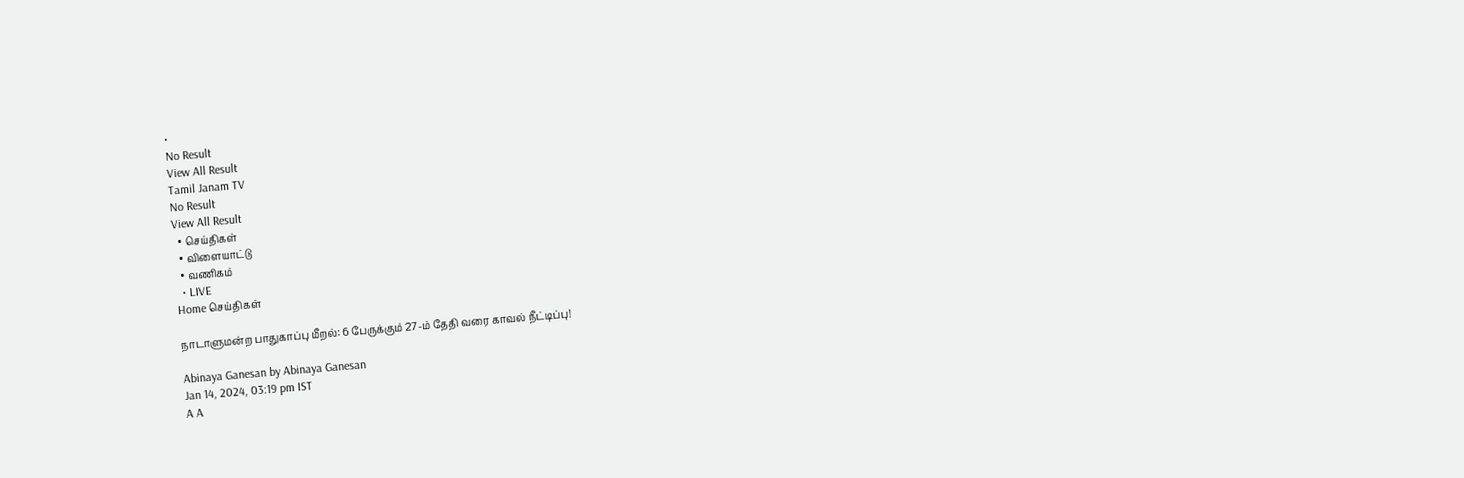•
No Result
View All Result
Tamil Janam TV
No Result
View All Result
  • செய்திகள்
  • விளையாட்டு
  • வணிகம்
  • LIVE
Home செய்திகள்

நாடாளுமன்ற பாதுகாப்பு மீறல்: 6 பேருக்கும் 27-ம் தேதி வரை காவல் நீட்டிப்பு!

Abinaya Ganesan by Abinaya Ganesan
Jan 14, 2024, 03:19 pm IST
A A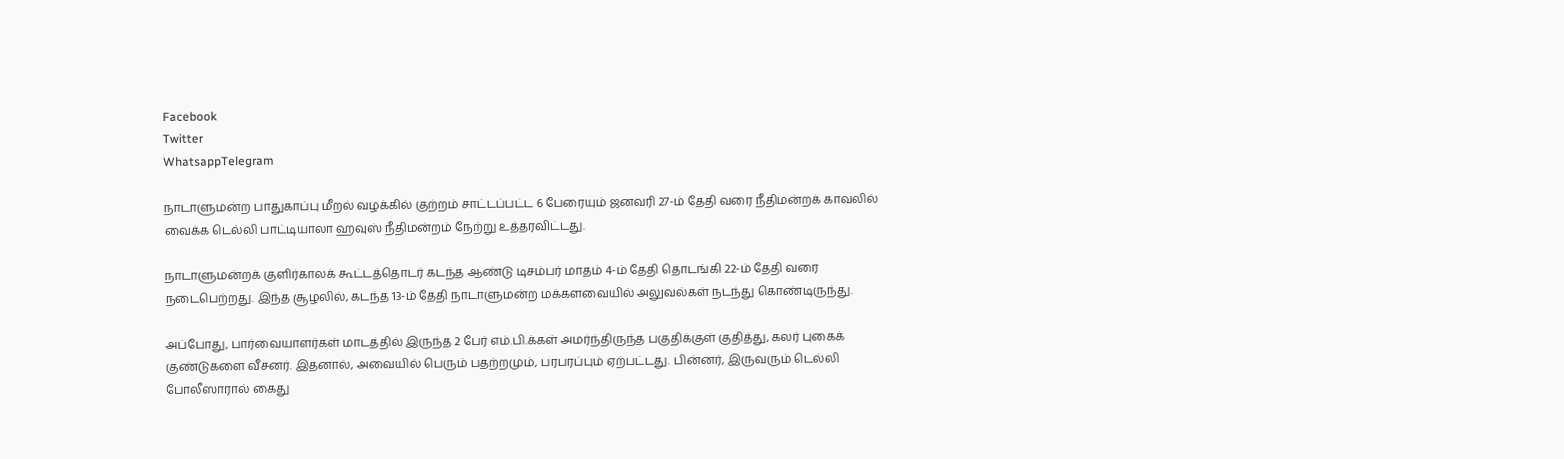Facebook
Twitter
WhatsappTelegram

நாடாளுமன்ற பாதுகாப்பு மீறல் வழக்கில் குற்றம் சாட்டப்பட்ட 6 பேரையும் ஜனவரி 27-ம் தேதி வரை நீதிமன்றக் காவலில் வைக்க டெல்லி பாட்டியாலா ஹவுஸ் நீதிமன்றம் நேற்று உத்தரவிட்டது.

நாடாளுமன்றக் குளிர்காலக் கூட்டத்தொடர் கடந்த ஆண்டு டிசம்பர் மாதம் 4-ம் தேதி தொடங்கி 22-ம் தேதி வரை நடைபெற்றது. இந்த சூழலில், கடந்த 13-ம் தேதி நாடாளுமன்ற மக்களவையில் அலுவல்கள் நடந்து கொண்டிருந்து.

அப்போது, பார்வையாளர்கள் மாடத்தில் இருந்த 2 பேர் எம்.பி.க்கள் அமர்ந்திருந்த பகுதிக்குள் குதித்து, கலர் புகைக் குண்டுகளை வீசனர். இதனால், அவையில் பெரும் பதற்றமும், பரபரப்பும் ஏற்பட்டது. பின்னர், இருவரும் டெல்லி போலீஸாரால் கைது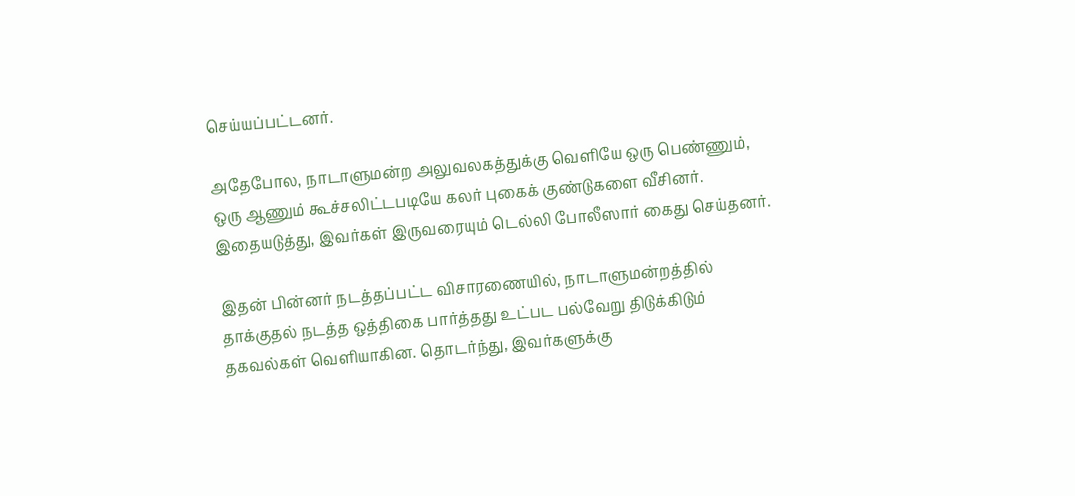செய்யப்பட்டனர்.

அதேபோல, நாடாளுமன்ற அலுவலகத்துக்கு வெளியே ஒரு பெண்ணும், ஒரு ஆணும் கூச்சலிட்டபடியே கலர் புகைக் குண்டுகளை வீசினர். இதையடுத்து, இவர்கள் இருவரையும் டெல்லி போலீஸார் கைது செய்தனர்.

இதன் பின்னர் நடத்தப்பட்ட விசாரணையில், நாடாளுமன்றத்தில் தாக்குதல் நடத்த ஒத்திகை பார்த்தது உட்பட பல்வேறு திடுக்கிடும் தகவல்கள் வெளியாகின. தொடர்ந்து, இவர்களுக்கு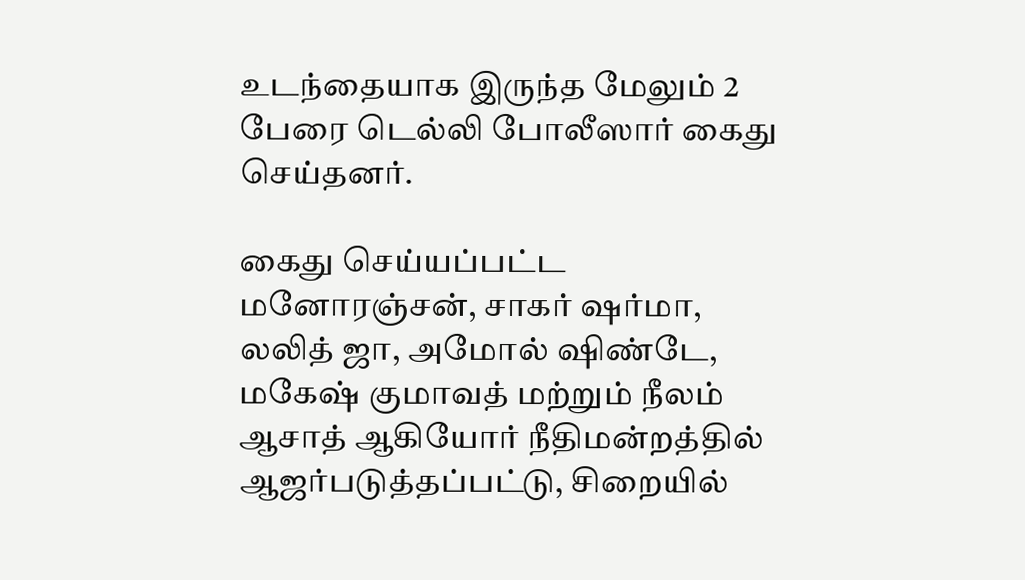உடந்தையாக இருந்த மேலும் 2 பேரை டெல்லி போலீஸார் கைது செய்தனர்.

கைது செய்யப்பட்ட மனோரஞ்சன், சாகர் ஷர்மா, லலித் ஜா, அமோல் ஷிண்டே, மகேஷ் குமாவத் மற்றும் நீலம் ஆசாத் ஆகியோர் நீதிமன்றத்தில் ஆஜர்படுத்தப்பட்டு, சிறையில்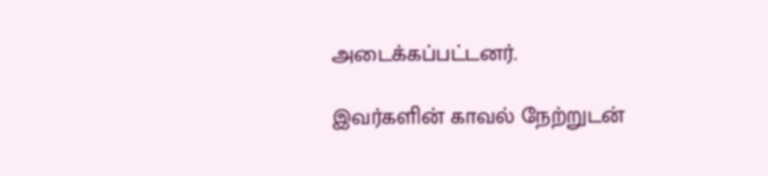அடைக்கப்பட்டனர்.

இவர்களின் காவல் நேற்றுடன்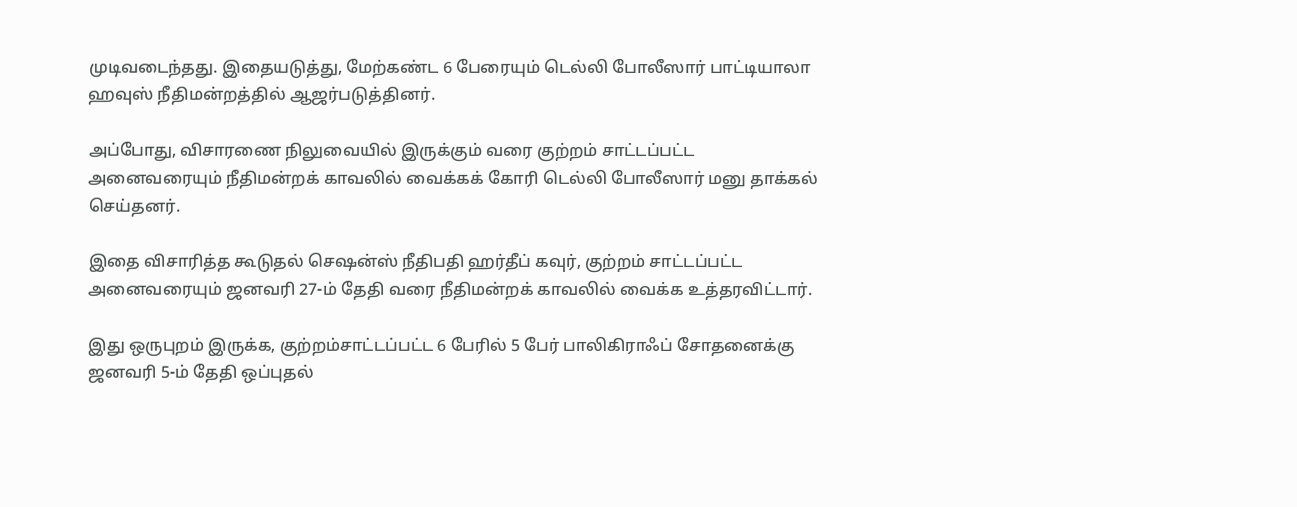முடிவடைந்தது. இதையடுத்து, மேற்கண்ட 6 பேரையும் டெல்லி போலீஸார் பாட்டியாலா ஹவுஸ் நீதிமன்றத்தில் ஆஜர்படுத்தினர்.

அப்போது, விசாரணை நிலுவையில் இருக்கும் வரை குற்றம் சாட்டப்பட்ட அனைவரையும் நீதிமன்றக் காவலில் வைக்கக் கோரி டெல்லி போலீஸார் மனு தாக்கல் செய்தனர்.

இதை விசாரித்த கூடுதல் செஷன்ஸ் நீதிபதி ஹர்தீப் கவுர், குற்றம் சாட்டப்பட்ட அனைவரையும் ஜனவரி 27-ம் தேதி வரை நீதிமன்றக் காவலில் வைக்க உத்தரவிட்டார்.

இது ஒருபுறம் இருக்க, குற்றம்சாட்டப்பட்ட 6 பேரில் 5 பேர் பாலிகிராஃப் சோதனைக்கு ஜனவரி 5-ம் தேதி ஒப்புதல்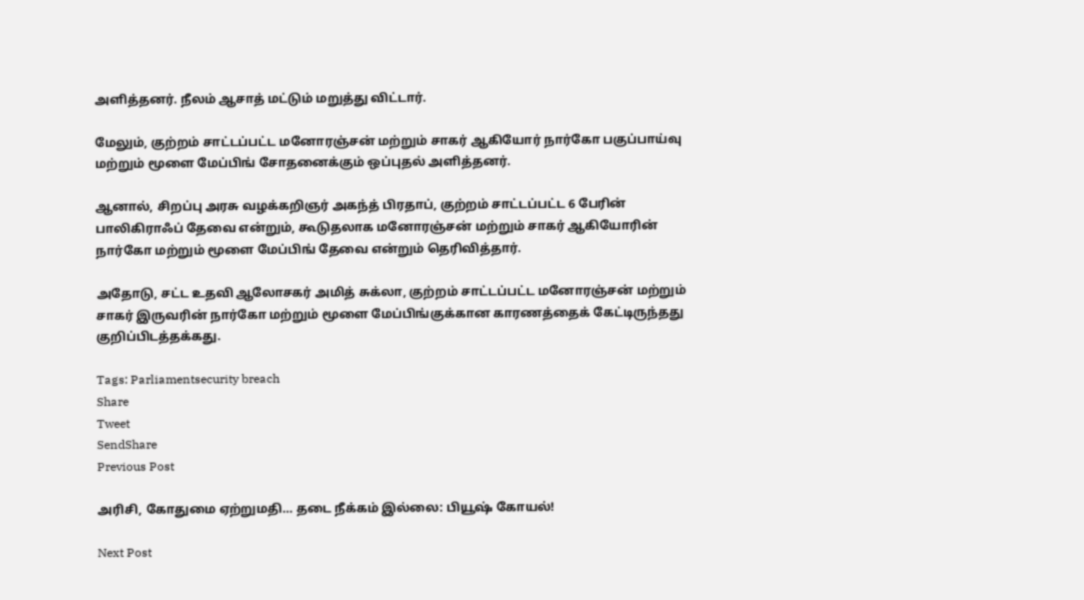அளித்தனர். நீலம் ஆசாத் மட்டும் மறுத்து விட்டார்.

மேலும், குற்றம் சாட்டப்பட்ட மனோரஞ்சன் மற்றும் சாகர் ஆகியோர் நார்கோ பகுப்பாய்வு மற்றும் மூளை மேப்பிங் சோதனைக்கும் ஒப்புதல் அளித்தனர்.

ஆனால், சிறப்பு அரசு வழக்கறிஞர் அகந்த் பிரதாப், குற்றம் சாட்டப்பட்ட 6 பேரின் பாலிகிராஃப் தேவை என்றும், கூடுதலாக மனோரஞ்சன் மற்றும் சாகர் ஆகியோரின் நார்கோ மற்றும் மூளை மேப்பிங் தேவை என்றும் தெரிவித்தார்.

அதோடு, சட்ட உதவி ஆலோசகர் அமித் சுக்லா, குற்றம் சாட்டப்பட்ட மனோரஞ்சன் மற்றும் சாகர் இருவரின் நார்கோ மற்றும் மூளை மேப்பிங்குக்கான காரணத்தைக் கேட்டிருந்தது குறிப்பிடத்தக்கது.

Tags: Parliamentsecurity breach
Share
Tweet
SendShare
Previous Post

அரிசி, கோதுமை ஏற்றுமதி… தடை நீக்கம் இல்லை: பியூஷ் கோயல்!

Next Post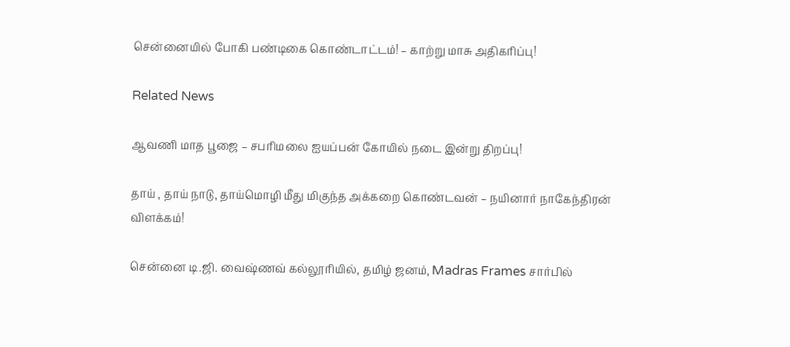சென்னையில் போகி பண்டிகை கொண்டாட்டம்! – காற்று மாசு அதிகரிப்பு!

Related News

ஆவணி மாத பூஜை – சபரிமலை ஐயப்பன் கோயில் நடை இன்று திறப்பு!

தாய் , தாய் நாடு, தாய்மொழி மீது மிகுந்த அக்கறை கொண்டவன் – நயினார் நாகேந்திரன் விளக்கம்!

சென்னை டி.ஜி. வைஷ்ணவ் கல்லூரியில், தமிழ் ஜனம், Madras Frames சார்பில்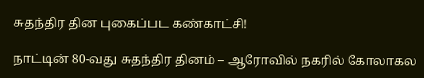சுதந்திர தின புகைப்பட கண்காட்சி!

நாட்டின் 80-வது சுதந்திர தினம் – ஆரோவில் நகரில் கோலாகல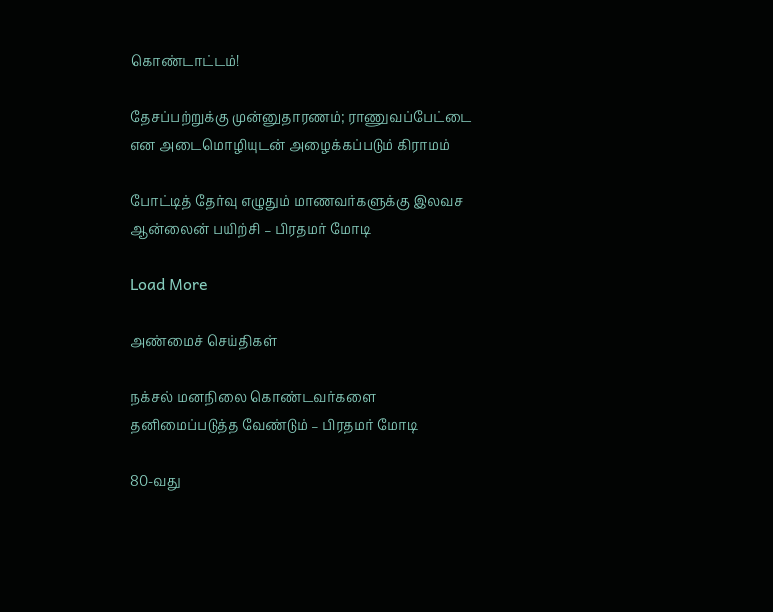கொண்டாட்டம்!

தேசப்பற்றுக்கு முன்னுதாரணம்; ராணுவப்பேட்டை என அடைமொழியுடன் அழைக்கப்படும் கிராமம்

போட்டித் தேர்வு எழுதும் மாணவர்களுக்கு இலவச ஆன்லைன் பயிற்சி – பிரதமர் மோடி

Load More

அண்மைச் செய்திகள்

நக்சல் மனநிலை கொண்டவர்களை தனிமைப்படுத்த வேண்டும் – பிரதமர் மோடி

80-வது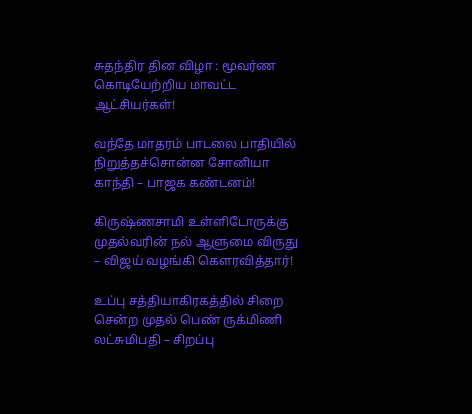சுதந்திர தின விழா : மூவர்ண கொடியேற்றிய மாவட்ட ஆட்சியர்கள்!

வந்தே மாதரம் பாடலை பாதியில் நிறுத்தச்சொன்ன சோனியா காந்தி – பாஜக கண்டனம்!

கிருஷ்ணசாமி உள்ளிடோருக்கு முதல்வரின் நல் ஆளுமை விருது – விஜய் வழங்கி கௌரவித்தார்!

உப்பு சத்தியாகிரகத்தில் சிறை சென்ற முதல் பெண் ருக்மிணி லட்சுமிபதி – சிறப்பு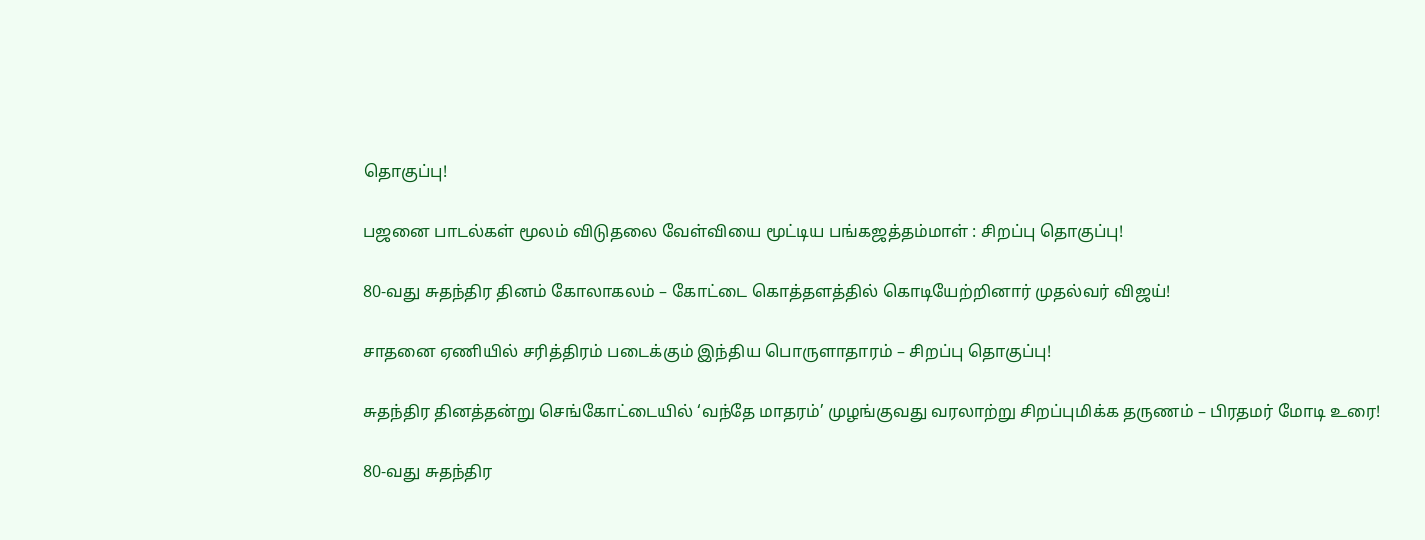தொகுப்பு!

பஜனை பாடல்கள் மூலம் விடுதலை வேள்வியை மூட்டிய பங்கஜத்தம்மாள் : சிறப்பு தொகுப்பு!

80-வது சுதந்திர தினம் கோலாகலம் – கோட்டை கொத்தளத்தில் கொடியேற்றினார் முதல்வர் விஜய்!

சாதனை ஏணியில் சரித்திரம் படைக்கும் இந்திய பொருளாதாரம் – சிறப்பு தொகுப்பு!

சுதந்திர தினத்தன்று செங்கோட்டையில் ‘வந்தே மாதரம்’ முழங்குவது வரலாற்று சிறப்புமிக்க தருணம் – பிரதமர் மோடி உரை!

80-வது சுதந்திர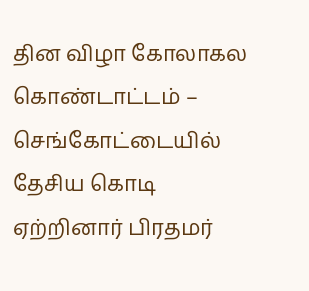தின விழா கோலாகல கொண்டாட்டம் – செங்கோட்டையில் தேசிய கொடி ஏற்றினார் பிரதமர்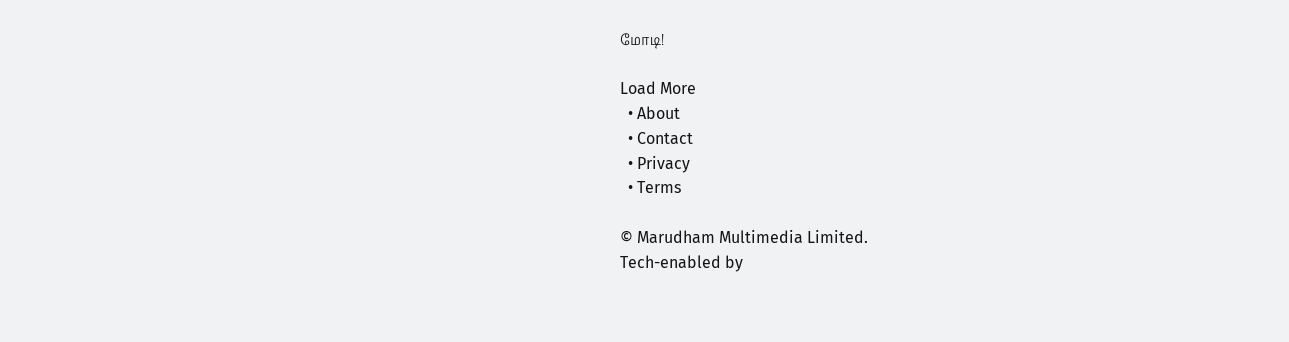மோடி!

Load More
  • About
  • Contact
  • Privacy
  • Terms

© Marudham Multimedia Limited.
Tech-enabled by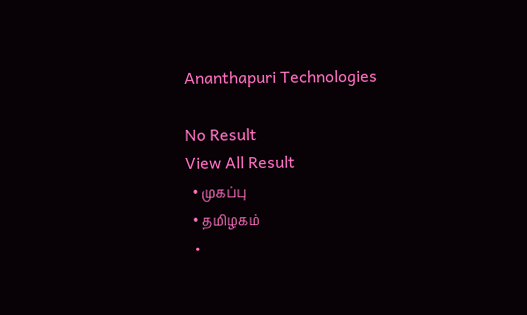Ananthapuri Technologies

No Result
View All Result
  • முகப்பு
  • தமிழகம்
  •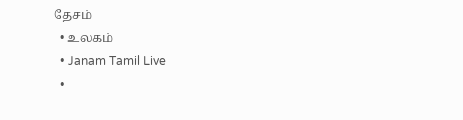தேசம்
  • உலகம்
  • Janam Tamil Live
  •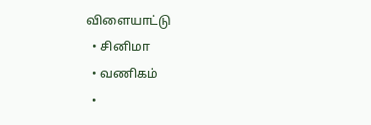விளையாட்டு
  • சினிமா
  • வணிகம்
  •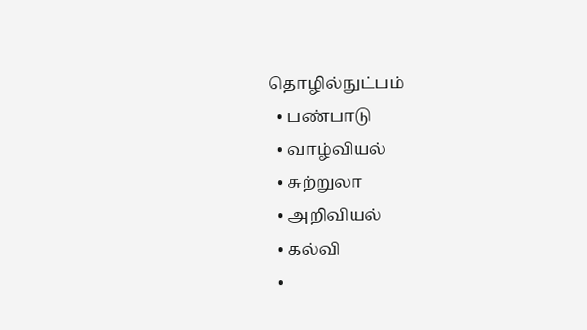தொழில்நுட்பம்
  • பண்பாடு
  • வாழ்வியல்
  • சுற்றுலா
  • அறிவியல்
  • கல்வி
  •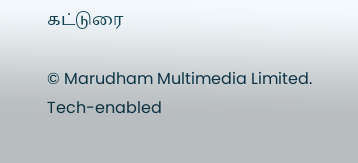கட்டுரை

© Marudham Multimedia Limited.
Tech-enabled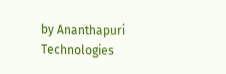by Ananthapuri Technologies